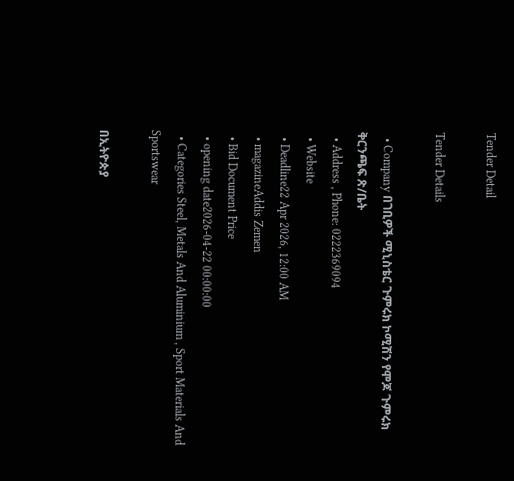Tender Detail

Tender Details

  • Company በገቢዎች ሚኒስቴር ጉምሩክ ኮሚሽን የሞጆ ጉምሩክ ቅርንጫፍ ጽ/ቤት
  • Address , Phone: 0222369094
  • Website
  • Deadline22 Apr 2026, 12:00 AM
  • magazineAddis Zemen
  • Bid Document Price
  • opening date2026-04-22 00:00:00
  • Categories Steel, Metals And Aluminium , Sport Materials And Sportswear

በኢትዮጵያ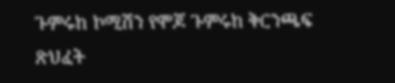ጉምሩከ ኮሚሽን የሞጆ ጉምሩከ ቅርንጫፍ ጽህፈት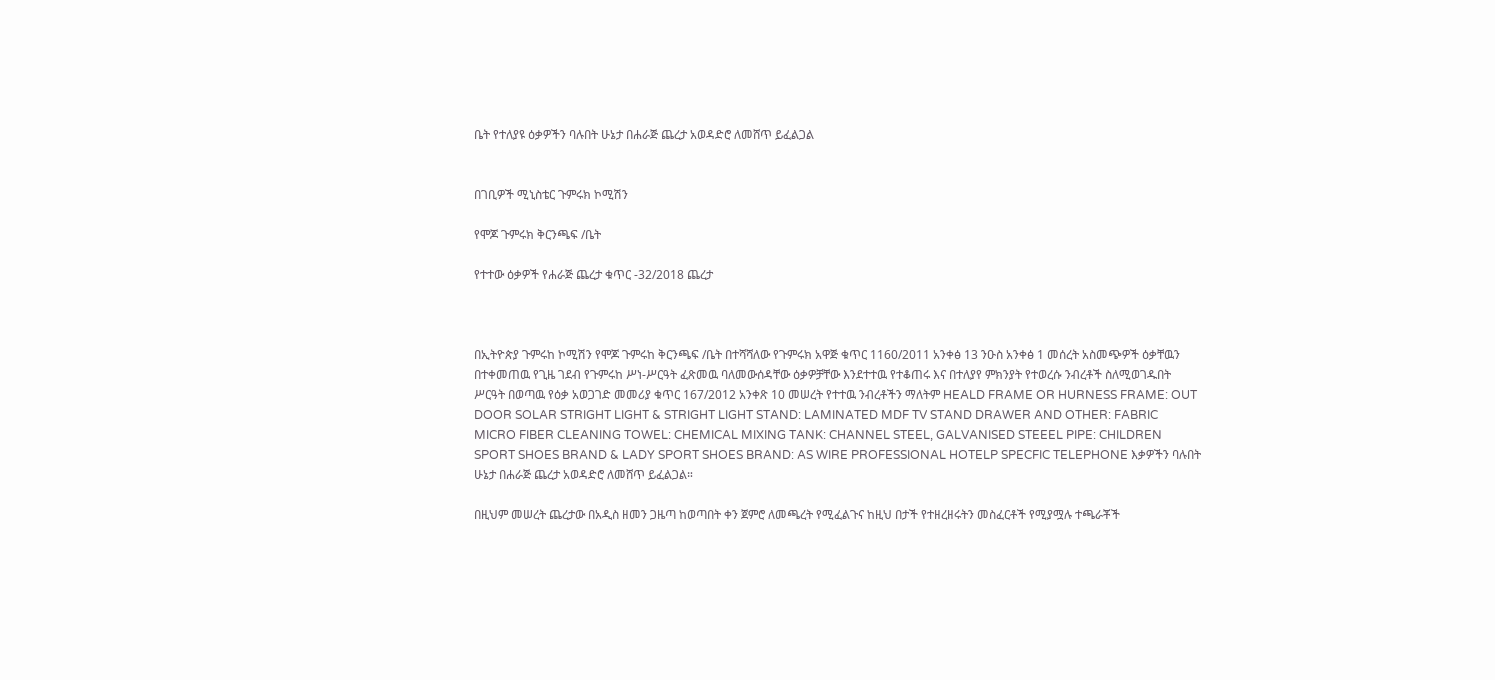ቤት የተለያዩ ዕቃዎችን ባሉበት ሁኔታ በሐራጅ ጨረታ አወዳድሮ ለመሸጥ ይፈልጋል


በገቢዎች ሚኒስቴር ጉምሩክ ኮሚሽን

የሞጆ ጉምሩክ ቅርንጫፍ /ቤት

የተተው ዕቃዎች የሐራጅ ጨረታ ቁጥር -32/2018 ጨረታ



በኢትዮጵያ ጉምሩከ ኮሚሽን የሞጆ ጉምሩከ ቅርንጫፍ /ቤት በተሻሻለው የጉምሩክ አዋጅ ቁጥር 1160/2011 አንቀፅ 13 ንዑስ አንቀፅ 1 መሰረት አስመጭዎች ዕቃቸዉን በተቀመጠዉ የጊዜ ገደብ የጉምሩከ ሥነ-ሥርዓት ፈጽመዉ ባለመውሰዳቸው ዕቃዎቻቸው እንደተተዉ የተቆጠሩ እና በተለያየ ምክንያት የተወረሱ ንብረቶች ስለሚወገዱበት ሥርዓት በወጣዉ የዕቃ አወጋገድ መመሪያ ቁጥር 167/2012 አንቀጽ 10 መሠረት የተተዉ ንብረቶችን ማለትም HEALD FRAME OR HURNESS FRAME: OUT DOOR SOLAR STRIGHT LIGHT & STRIGHT LIGHT STAND: LAMINATED MDF TV STAND DRAWER AND OTHER: FABRIC MICRO FIBER CLEANING TOWEL: CHEMICAL MIXING TANK: CHANNEL STEEL, GALVANISED STEEEL PIPE: CHILDREN SPORT SHOES BRAND & LADY SPORT SHOES BRAND: AS WIRE PROFESSIONAL HOTELP SPECFIC TELEPHONE እቃዎችን ባሉበት ሁኔታ በሐራጅ ጨረታ አወዳድሮ ለመሸጥ ይፈልጋል።

በዚህም መሠረት ጨረታው በአዲስ ዘመን ጋዜጣ ከወጣበት ቀን ጀምሮ ለመጫረት የሚፈልጉና ከዚህ በታች የተዘረዘሩትን መስፈርቶች የሚያሟሉ ተጫራቾች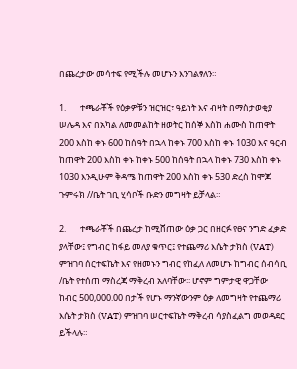በጨረታው መሳተፍ የሚችሉ መሆኑን እንገልፃለን።

1.       ተጫራቾች የዕቃዎቹን ዝርዝር፣ ዓይነት እና ብዛት በማስታወቂያ ሠሌዳ እና በአካል ለመመልከት ዘወትር ከሰኞ እስከ ሐሙስ ከጠዋት 200 እስከ ቀኑ 600 ከሰዓት በኋላ ከቀኑ 700 እስከ ቀኑ 1030 እና ዓርብ ከጠዋት 200 እስከ ቀኑ ከቀኑ 500 ከሰዓት በኋላ ከቀኑ 730 እስከ ቀኑ 1030 እንዲሁም ቅዳሜ ከጠዋት 200 እስከ ቀኑ 530 ድረስ ከሞጆ ጉምሩክ //ቤት ገቢ ሂሳቦች ቡድን መግዛት ይቻላል።

2.       ተጫራቾች በጨረታ ከሚሸጠው ዕቃ ጋር በዘርፉ የፀና ንግድ ፈቃድ ያላቸው፤ የግብር ከፋይ መለያ ቁጥር፤ የተጨማሪ እሴት ታክስ (VAT) ምዝገባ ሰርተፍኬት እና የዘመኑን ግብር የከፈለ ለመሆኑ ከግብር ሰብሳቢ /ቤት የተሰጠ ማስረጃ ማቅረብ አለባቸው፡፡ ሆኖም ግምታዊ ዋጋቸው ከብር 500,000.00 በታች የሆኑ ማንኛውንም ዕቃ ለመግዛት የተጨማሪ እሴት ታክስ (VAT) ምዝገባ ሠርተፍኬት ማቅረብ ሳያስፈልግ መወዳደር ይችላሉ።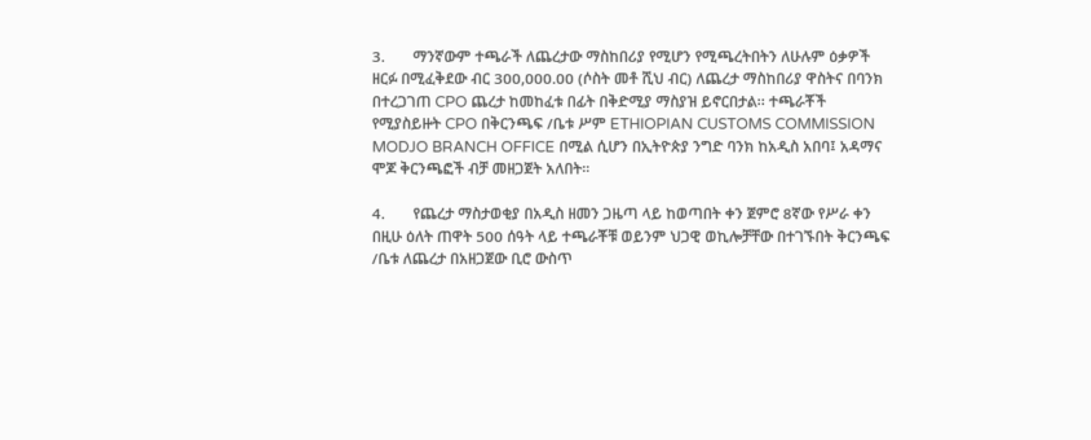3.       ማንኛውም ተጫራች ለጨረታው ማስከበሪያ የሚሆን የሚጫረትበትን ለሁሉም ዕቃዎች ዘርፉ በሚፈቅደው ብር 300,000.00 (ሶስት መቶ ሺህ ብር) ለጨረታ ማስከበሪያ ዋስትና በባንክ በተረጋገጠ CPO ጨረታ ከመከፈቱ በፊት በቅድሚያ ማስያዝ ይኖርበታል፡፡ ተጫራቾች የሚያስይዙት CPO በቅርንጫፍ /ቤቱ ሥም ETHIOPIAN CUSTOMS COMMISSION MODJO BRANCH OFFICE በሚል ሲሆን በኢትዮጵያ ንግድ ባንክ ከአዲስ አበባ፤ አዳማና ሞጆ ቅርንጫፎች ብቻ መዘጋጀት አለበት።

4.       የጨረታ ማስታወቂያ በአዲስ ዘመን ጋዜጣ ላይ ከወጣበት ቀን ጀምሮ 8ኛው የሥራ ቀን በዚሁ ዕለት ጠዋት 500 ሰዓት ላይ ተጫራቾቹ ወይንም ህጋዊ ወኪሎቻቸው በተገኙበት ቅርንጫፍ /ቤቱ ለጨረታ በአዘጋጀው ቢሮ ውስጥ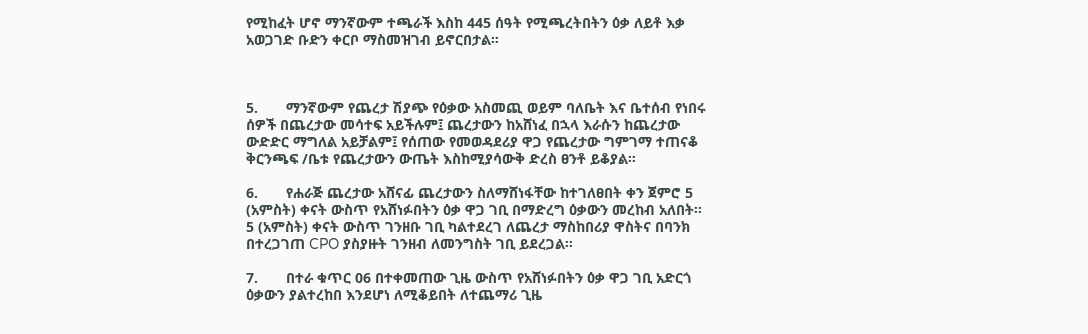የሚከፈት ሆኖ ማንኛውም ተጫራች እስከ 445 ሰዓት የሚጫረትበትን ዕቃ ለይቶ እቃ አወጋገድ ቡድን ቀርቦ ማስመዝገብ ይኖርበታል።



5.       ማንኛውም የጨረታ ሽያጭ የዕቃው አስመጪ ወይም ባለቤት እና ቤተሰብ የነበሩ ሰዎች በጨረታው መሳተፍ አይችሉም፤ ጨረታውን ከአሸነፈ በኋላ እራሱን ከጨረታው ውድድር ማግለል አይቻልም፤ የሰጠው የመወዳደሪያ ዋጋ የጨረታው ግምገማ ተጠናቆ ቅርንጫፍ /ቤቱ የጨረታውን ውጤት እስከሚያሳውቅ ድረስ ፀንቶ ይቆያል።

6.       የሐራጅ ጨረታው አሸናፊ ጨረታውን ስለማሸነፋቸው ከተገለፀበት ቀን ጀምሮ 5 (አምስት) ቀናት ውስጥ የአሸነፉበትን ዕቃ ዋጋ ገቢ በማድረግ ዕቃውን መረከብ አለበት፡፡ 5 (አምስት) ቀናት ውስጥ ገንዘቡ ገቢ ካልተደረገ ለጨረታ ማስከበሪያ ዋስትና በባንክ በተረጋገጠ CPO ያስያዙት ገንዘብ ለመንግስት ገቢ ይደረጋል።

7.       በተራ ቁጥር 06 በተቀመጠው ጊዜ ውስጥ የአሸነፉበትን ዕቃ ዋጋ ገቢ አድርጎ ዕቃውን ያልተረከበ እንደሆነ ለሚቆይበት ለተጨማሪ ጊዜ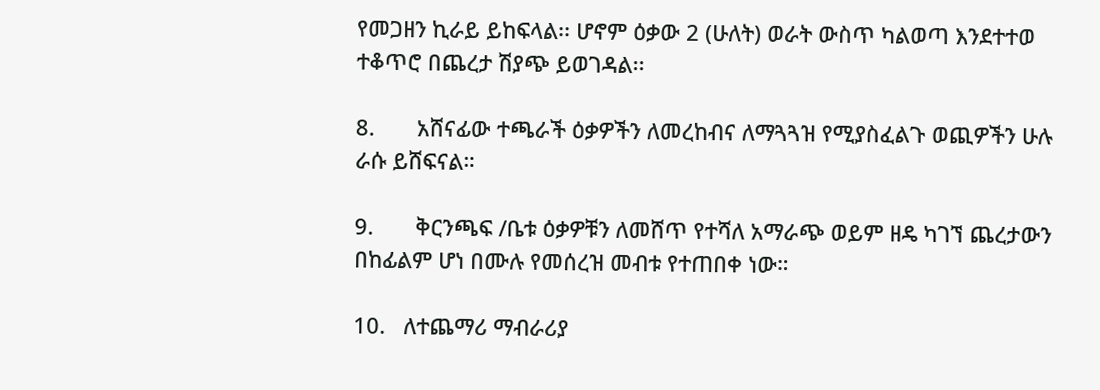የመጋዘን ኪራይ ይከፍላል፡፡ ሆኖም ዕቃው 2 (ሁለት) ወራት ውስጥ ካልወጣ እንደተተወ ተቆጥሮ በጨረታ ሽያጭ ይወገዳል፡፡

8.       አሸናፊው ተጫራች ዕቃዎችን ለመረከብና ለማጓጓዝ የሚያስፈልጉ ወጪዎችን ሁሉ ራሱ ይሸፍናል።

9.       ቅርንጫፍ /ቤቱ ዕቃዎቹን ለመሸጥ የተሻለ አማራጭ ወይም ዘዴ ካገኘ ጨረታውን በከፊልም ሆነ በሙሉ የመሰረዝ መብቱ የተጠበቀ ነው።

10.   ለተጨማሪ ማብራሪያ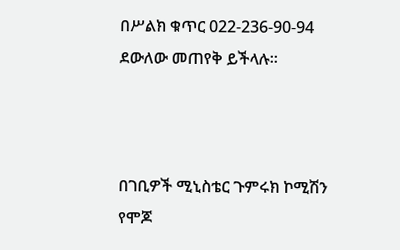በሥልክ ቁጥር 022-236-90-94 ደውለው መጠየቅ ይችላሉ።



በገቢዎች ሚኒስቴር ጉምሩክ ኮሚሽን የሞጆ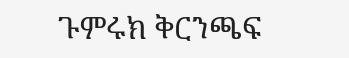ጉምሩክ ቅርንጫፍ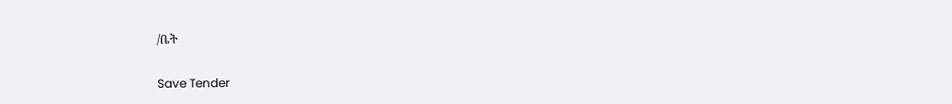/ቤት

Save Tender